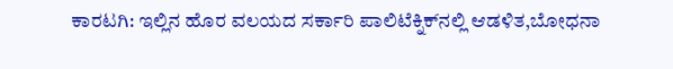ಕಾರಟಗಿ: ಇಲ್ಲಿನ ಹೊರ ವಲಯದ ಸರ್ಕಾರಿ ಪಾಲಿಟೆಕ್ನಿಕ್‌ನಲ್ಲಿ ಆಡಳಿತ,ಬೋಧನಾ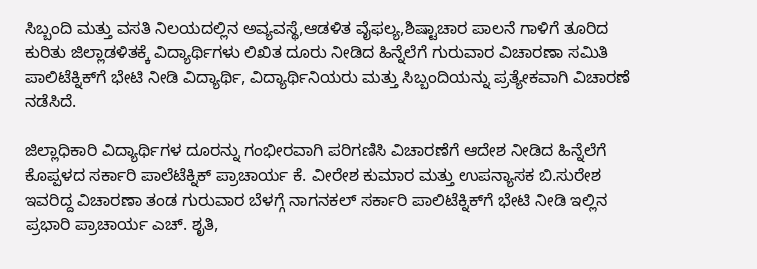ಸಿಬ್ಬಂದಿ ಮತ್ತು ವಸತಿ ನಿಲಯದಲ್ಲಿನ ಅವ್ಯವಸ್ಥೆ,ಆಡಳಿತ ವೈಫಲ್ಯ,ಶಿಷ್ಟಾಚಾರ ಪಾಲನೆ ಗಾಳಿಗೆ ತೂರಿದ ಕುರಿತು ಜಿಲ್ಲಾಡಳಿತಕ್ಕೆ ವಿದ್ಯಾರ್ಥಿಗಳು ಲಿಖಿತ ದೂರು ನೀಡಿದ ಹಿನ್ನೆಲೆಗೆ ಗುರುವಾರ ವಿಚಾರಣಾ ಸಮಿತಿ ಪಾಲಿಟೆಕ್ನಿಕ್‌ಗೆ ಭೇಟಿ ನೀಡಿ ವಿದ್ಯಾರ್ಥಿ, ವಿದ್ಯಾರ್ಥಿನಿಯರು ಮತ್ತು ಸಿಬ್ಬಂದಿಯನ್ನು ಪ್ರತ್ಯೇಕವಾಗಿ ವಿಚಾರಣೆ ನಡೆಸಿದೆ.

ಜಿಲ್ಲಾಧಿಕಾರಿ ವಿದ್ಯಾರ್ಥಿಗಳ ದೂರನ್ನು ಗಂಭೀರವಾಗಿ ಪರಿಗಣಿಸಿ ವಿಚಾರಣೆಗೆ ಆದೇಶ ನೀಡಿದ ಹಿನ್ನೆಲೆಗೆ ಕೊಪ್ಪಳದ ಸರ್ಕಾರಿ ಪಾಲೆಟೆಕ್ನಿಕ್ ಪ್ರಾಚಾರ್ಯ ಕೆ. ವೀರೇಶ ಕುಮಾರ ಮತ್ತು ಉಪನ್ಯಾಸಕ ಬಿ.ಸುರೇಶ ಇವರಿದ್ದ ವಿಚಾರಣಾ ತಂಡ ಗುರುವಾರ ಬೆಳಗ್ಗೆ ನಾಗನಕಲ್ ಸರ್ಕಾರಿ ಪಾಲಿಟೆಕ್ನಿಕ್‌ಗೆ ಭೇಟಿ ನೀಡಿ ಇಲ್ಲಿನ ಪ್ರಭಾರಿ ಪ್ರಾಚಾರ್ಯ ಎಚ್. ಶೃತಿ,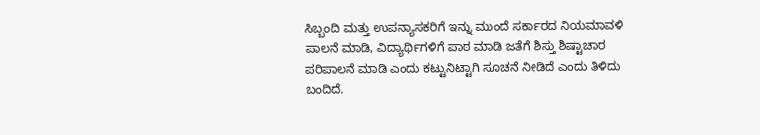ಸಿಬ್ಬಂದಿ ಮತ್ತು ಉಪನ್ಯಾಸಕರಿಗೆ ಇನ್ನು ಮುಂದೆ ಸರ್ಕಾರದ ನಿಯಮಾವಳಿ ಪಾಲನೆ ಮಾಡಿ, ವಿದ್ಯಾರ್ಥಿಗಳಿಗೆ ಪಾಠ ಮಾಡಿ ಜತೆಗೆ ಶಿಸ್ತು ಶಿಷ್ಟಾಚಾರ ಪರಿಪಾಲನೆ ಮಾಡಿ ಎಂದು ಕಟ್ಟುನಿಟ್ಟಾಗಿ ಸೂಚನೆ ನೀಡಿದೆ ಎಂದು ತಿಳಿದು ಬಂದಿದೆ.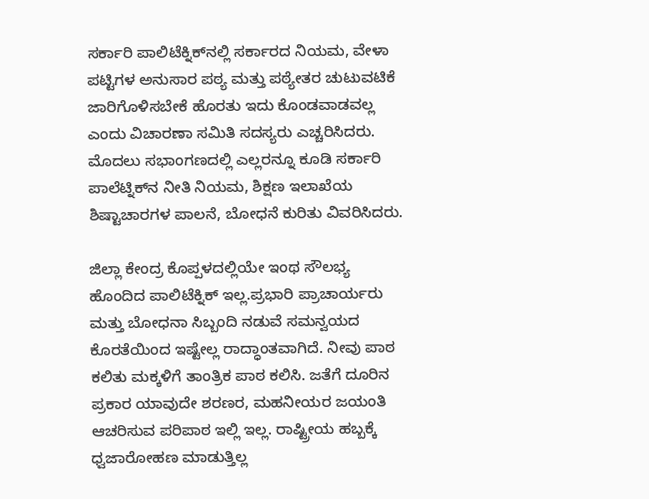ಸರ್ಕಾರಿ ಪಾಲಿಟೆಕ್ನಿಕ್‌ನಲ್ಲಿ ಸರ್ಕಾರದ ನಿಯಮ, ವೇಳಾ ಪಟ್ಟಿಗಳ ಅನುಸಾರ ಪಠ್ಯ ಮತ್ತು ಪಠ್ಯೇತರ ಚುಟುವಟಿಕೆ ಜಾರಿಗೊಳಿಸಬೇಕೆ ಹೊರತು ಇದು ಕೊಂಡವಾಡವಲ್ಲ ಎಂದು ವಿಚಾರಣಾ ಸಮಿತಿ ಸದಸ್ಯರು ಎಚ್ಚರಿಸಿದರು. ಮೊದಲು ಸಭಾಂಗಣದಲ್ಲಿ ಎಲ್ಲರನ್ನೂ ಕೂಡಿ ಸರ್ಕಾರಿ ಪಾಲೆಟ್ನಿಕ್‌ನ ನೀತಿ ನಿಯಮ, ಶಿಕ್ಷಣ ಇಲಾಖೆಯ ಶಿಷ್ಟಾಚಾರಗಳ ಪಾಲನೆ, ಬೋಧನೆ ಕುರಿತು ವಿವರಿಸಿದರು.

ಜಿಲ್ಲಾ ಕೇಂದ್ರ ಕೊಪ್ಪಳದಲ್ಲಿಯೇ ಇಂಥ ಸೌಲಭ್ಯ ಹೊಂದಿದ ಪಾಲಿಟೆಕ್ನಿಕ್ ಇಲ್ಲ.ಪ್ರಭಾರಿ ಪ್ರಾಚಾರ್ಯರು ಮತ್ತು ಬೋಧನಾ ಸಿಬ್ಬಂದಿ ನಡುವೆ ಸಮನ್ವಯದ ಕೊರತೆಯಿಂದ ಇಷ್ಟೇಲ್ಲ ರಾದ್ಧಾಂತವಾಗಿದೆ. ನೀವು ಪಾಠ ಕಲಿತು ಮಕ್ಕಳಿಗೆ ತಾಂತ್ರಿಕ ಪಾಠ ಕಲಿಸಿ. ಜತೆಗೆ ದೂರಿನ ಪ್ರಕಾರ ಯಾವುದೇ ಶರಣರ, ಮಹನೀಯರ ಜಯಂತಿ ಆಚರಿಸುವ ಪರಿಪಾಠ ಇಲ್ಲಿ ಇಲ್ಲ. ರಾಷ್ಟ್ರೀಯ ಹಬ್ಬಕ್ಕೆ ಧ್ವಜಾರೋಹಣ ಮಾಡುತ್ತಿಲ್ಲ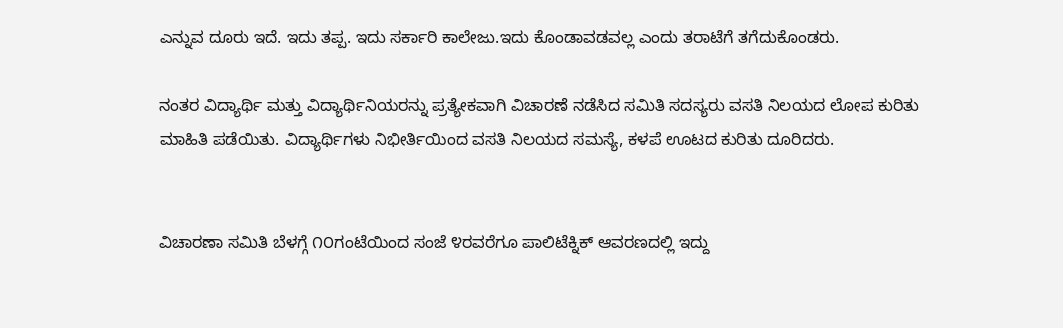ಎನ್ನುವ ದೂರು ಇದೆ. ಇದು ತಪ್ಪ. ಇದು ಸರ್ಕಾರಿ ಕಾಲೇಜು.ಇದು ಕೊಂಡಾವಡವಲ್ಲ ಎಂದು ತರಾಟೆಗೆ ತಗೆದುಕೊಂಡರು.

ನಂತರ ವಿದ್ಯಾರ್ಥಿ ಮತ್ತು ವಿದ್ಯಾರ್ಥಿನಿಯರನ್ನು ಪ್ರತ್ಯೇಕವಾಗಿ ವಿಚಾರಣೆ ನಡೆಸಿದ ಸಮಿತಿ ಸದಸ್ಯರು ವಸತಿ ನಿಲಯದ ಲೋಪ ಕುರಿತು ಮಾಹಿತಿ ಪಡೆಯಿತು. ವಿದ್ಯಾರ್ಥಿಗಳು ನಿಭೀರ್ತಿಯಿಂದ ವಸತಿ ನಿಲಯದ ಸಮಸ್ಯೆ, ಕಳಪೆ ಊಟದ ಕುರಿತು ದೂರಿದರು.


ವಿಚಾರಣಾ ಸಮಿತಿ ಬೆಳಗ್ಗೆ ೧೦ಗಂಟೆಯಿಂದ ಸಂಜೆ ೪ರವರೆಗೂ ಪಾಲಿಟೆಕ್ನಿಕ್ ಆವರಣದಲ್ಲಿ ಇದ್ದು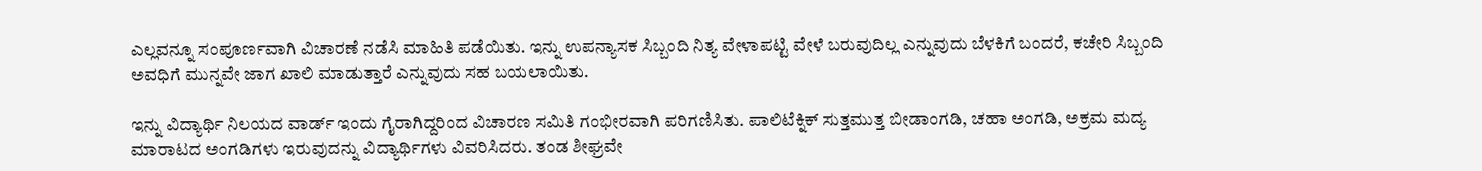ಎಲ್ಲವನ್ನೂ ಸಂಪೂರ್ಣವಾಗಿ ವಿಚಾರಣೆ ನಡೆಸಿ ಮಾಹಿತಿ ಪಡೆಯಿತು. ಇನ್ನು ಉಪನ್ಯಾಸಕ ಸಿಬ್ಬಂದಿ ನಿತ್ಯ ವೇಳಾಪಟ್ಟಿ ವೇಳೆ ಬರುವುದಿಲ್ಲ ಎನ್ನುವುದು ಬೆಳಕಿಗೆ ಬಂದರೆ, ಕಚೇರಿ ಸಿಬ್ಬಂದಿ ಅವಧಿಗೆ ಮುನ್ನವೇ ಜಾಗ ಖಾಲಿ ಮಾಡುತ್ತಾರೆ ಎನ್ನುವುದು ಸಹ ಬಯಲಾಯಿತು.

ಇನ್ನು ವಿದ್ಯಾರ್ಥಿ ನಿಲಯದ ವಾರ್ಡ್ ಇಂದು ಗೈರಾಗಿದ್ದರಿಂದ ವಿಚಾರಣ ಸಮಿತಿ ಗಂಭೀರವಾಗಿ ಪರಿಗಣಿಸಿತು. ಪಾಲಿಟೆಕ್ನಿಕ್ ಸುತ್ತಮುತ್ತ ಬೀಡಾಂಗಡಿ, ಚಹಾ ಅಂಗಡಿ, ಅಕ್ರಮ ಮದ್ಯ ಮಾರಾಟದ ಅಂಗಡಿಗಳು ಇರುವುದನ್ನು ವಿದ್ಯಾರ್ಥಿಗಳು ವಿವರಿಸಿದರು. ತಂಡ ಶೀಘ್ರವೇ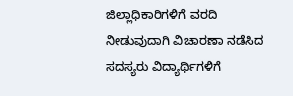ಜಿಲ್ಲಾಧಿಕಾರಿಗಳಿಗೆ ವರದಿ ನೀಡುವುದಾಗಿ ವಿಚಾರಣಾ ನಡೆಸಿದ ಸದಸ್ಯರು ವಿದ್ಯಾರ್ಥಿಗಳಿಗೆ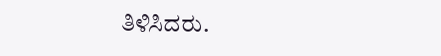ತಿಳಿಸಿದರು.